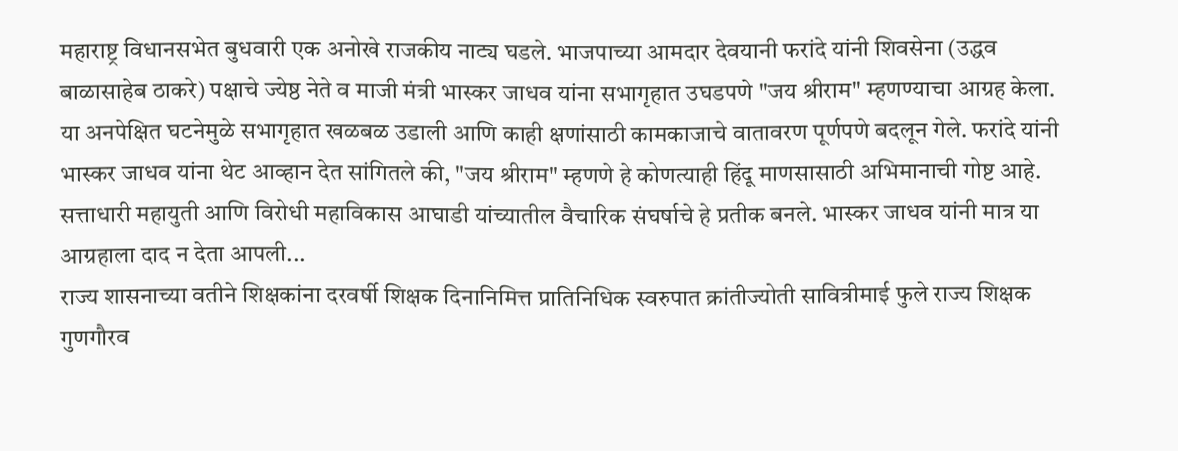महाराष्ट्र विधानसभेत बुधवारी एक अनोखे राजकीय नाट्य घडले. भाजपाच्या आमदार देवयानी फरांदे यांनी शिवसेना (उद्धव बाळासाहेब ठाकरे) पक्षाचे ज्येष्ठ नेते व माजी मंत्री भास्कर जाधव यांना सभागृहात उघडपणे "जय श्रीराम" म्हणण्याचा आग्रह केला. या अनपेक्षित घटनेमुळे सभागृहात खळबळ उडाली आणि काही क्षणांसाठी कामकाजाचे वातावरण पूर्णपणे बदलून गेले. फरांदे यांनी भास्कर जाधव यांना थेट आव्हान देत सांगितले की, "जय श्रीराम" म्हणणे हे कोणत्याही हिंदू माणसासाठी अभिमानाची गोष्ट आहे. सत्ताधारी महायुती आणि विरोधी महाविकास आघाडी यांच्यातील वैचारिक संघर्षाचे हे प्रतीक बनले. भास्कर जाधव यांनी मात्र या आग्रहाला दाद न देता आपली...
राज्य शासनाच्या वतीने शिक्षकांना दरवर्षी शिक्षक दिनानिमित्त प्रातिनिधिक स्वरुपात क्रांतीज्योती सावित्रीमाई फुले राज्य शिक्षक गुणगौरव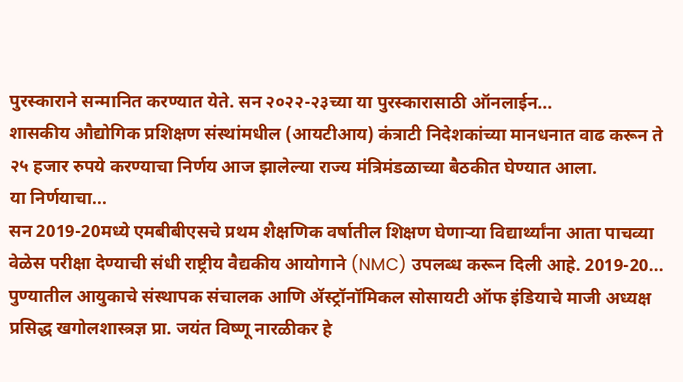पुरस्काराने सन्मानित करण्यात येते. सन २०२२-२३च्या या पुरस्कारासाठी ऑनलाईन...
शासकीय औद्योगिक प्रशिक्षण संस्थांमधील (आयटीआय) कंत्राटी निदेशकांच्या मानधनात वाढ करून ते २५ हजार रुपये करण्याचा निर्णय आज झालेल्या राज्य मंत्रिमंडळाच्या बैठकीत घेण्यात आला.
या निर्णयाचा...
सन 2019-20मध्ये एमबीबीएसचे प्रथम शैक्षणिक वर्षातील शिक्षण घेणाऱ्या विद्यार्थ्यांना आता पाचव्या वेळेस परीक्षा देण्याची संधी राष्ट्रीय वैद्यकीय आयोगाने (NMC) उपलब्ध करून दिली आहे. 2019-20...
पुण्यातील आयुकाचे संस्थापक संचालक आणि ॲस्ट्रॉनॉमिकल सोसायटी ऑफ इंडियाचे माजी अध्यक्ष प्रसिद्ध खगोलशास्त्रज्ञ प्रा. जयंत विष्णू नारळीकर हे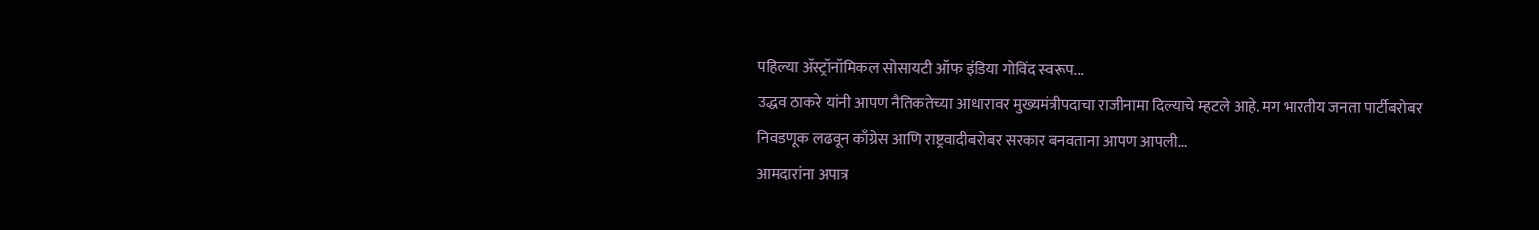पहिल्या ॲस्ट्रॉनॉमिकल सोसायटी ऑफ इंडिया गोविंद स्वरूप...
उद्धव ठाकरे यांनी आपण नैतिकतेच्या आधारावर मुख्यमंत्रीपदाचा राजीनामा दिल्याचे म्हटले आहे. मग भारतीय जनता पार्टीबरोबर निवडणूक लढवून काँग्रेस आणि राष्ट्रवादीबरोबर सरकार बनवताना आपण आपली...
आमदारांना अपात्र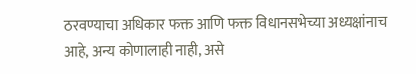ठरवण्याचा अधिकार फक्त आणि फक्त विधानसभेच्या अध्यक्षांनाच आहे, अन्य कोणालाही नाही, असे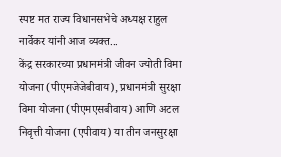स्पष्ट मत राज्य विधानसभेचे अध्यक्ष राहुल नार्वेकर यांनी आज व्यक्त...
केंद्र सरकारच्या प्रधानमंत्री जीवन ज्योती विमा योजना (पीएमजेजेबीवाय), प्रधानमंत्री सुरक्षा विमा योजना (पीएमएसबीवाय) आणि अटल निवृत्ती योजना (एपीवाय) या तीन जनसुरक्षा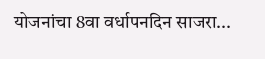योजनांचा 8वा वर्धापनदिन साजरा...